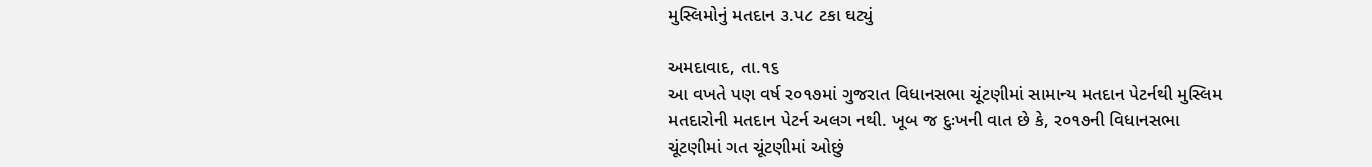મુસ્લિમોનું મતદાન ૩.પ૮ ટકા ઘટ્યું

અમદાવાદ, તા.૧૬
આ વખતે પણ વર્ષ ર૦૧૭માં ગુજરાત વિધાનસભા ચૂંટણીમાં સામાન્ય મતદાન પેટર્નથી મુસ્લિમ મતદારોની મતદાન પેટર્ન અલગ નથી. ખૂબ જ દુઃખની વાત છે કે, ર૦૧૭ની વિધાનસભા ચૂંટણીમાં ગત ચૂંટણીમાં ઓછું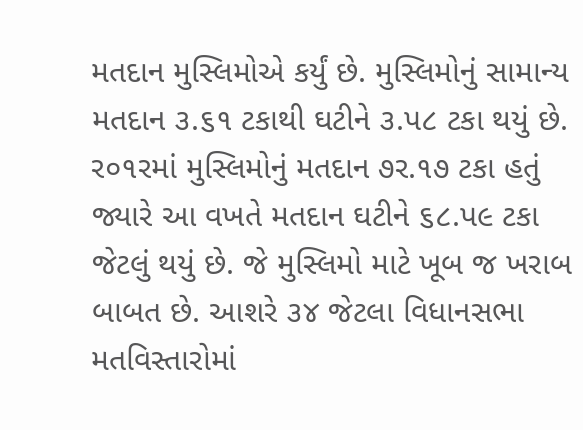મતદાન મુસ્લિમોએ કર્યું છે. મુસ્લિમોનું સામાન્ય મતદાન ૩.૬૧ ટકાથી ઘટીને ૩.પ૮ ટકા થયું છે. ર૦૧રમાં મુસ્લિમોનું મતદાન ૭ર.૧૭ ટકા હતું જ્યારે આ વખતે મતદાન ઘટીને ૬૮.પ૯ ટકા જેટલું થયું છે. જે મુસ્લિમો માટે ખૂબ જ ખરાબ બાબત છે. આશરે ૩૪ જેટલા વિધાનસભા મતવિસ્તારોમાં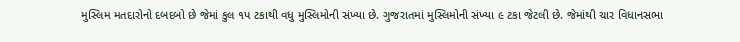મુસ્લિમ મતદારોનો દબદબો છે જેમાં કુલ ૧પ ટકાથી વધુ મુસ્લિમોની સંખ્યા છે. ગુજરાતમાં મુસ્લિમોની સંખ્યા ૯ ટકા જેટલી છે. જેમાંથી ચાર વિધાનસભા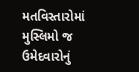મતવિસ્તારોમાં મુસ્લિમો જ ઉમેદવારોનું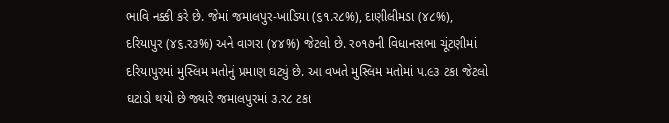ભાવિ નક્કી કરે છે. જેમાં જમાલપુર-ખાડિયા (૬૧.ર૮%), દાણીલીમડા (૪૮%), દરિયાપુર (૪૬.ર૩%) અને વાગરા (૪૪%) જેટલો છે. ર૦૧૭ની વિધાનસભા ચૂંટણીમાં દરિયાપુરમાં મુસ્લિમ મતોનું પ્રમાણ ઘટ્યું છે. આ વખતે મુસ્લિમ મતોમાં પ.૯૩ ટકા જેટલો ઘટાડો થયો છે જ્યારે જમાલપુરમાં ૩.ર૮ ટકા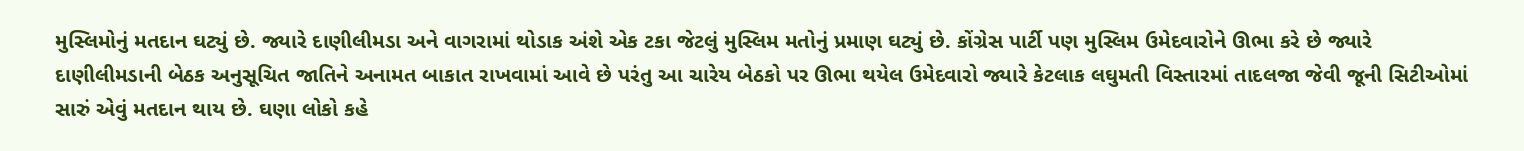મુસ્લિમોનું મતદાન ઘટ્યું છે. જ્યારે દાણીલીમડા અને વાગરામાં થોડાક અંશે એક ટકા જેટલું મુસ્લિમ મતોનું પ્રમાણ ઘટ્યું છે. કોંગ્રેસ પાર્ટી પણ મુસ્લિમ ઉમેદવારોને ઊભા કરે છે જ્યારે દાણીલીમડાની બેઠક અનુસૂચિત જાતિને અનામત બાકાત રાખવામાં આવે છે પરંતુ આ ચારેય બેઠકો પર ઊભા થયેલ ઉમેદવારો જ્યારે કેટલાક લઘુમતી વિસ્તારમાં તાદલજા જેવી જૂની સિટીઓમાં સારું એવું મતદાન થાય છે. ઘણા લોકો કહે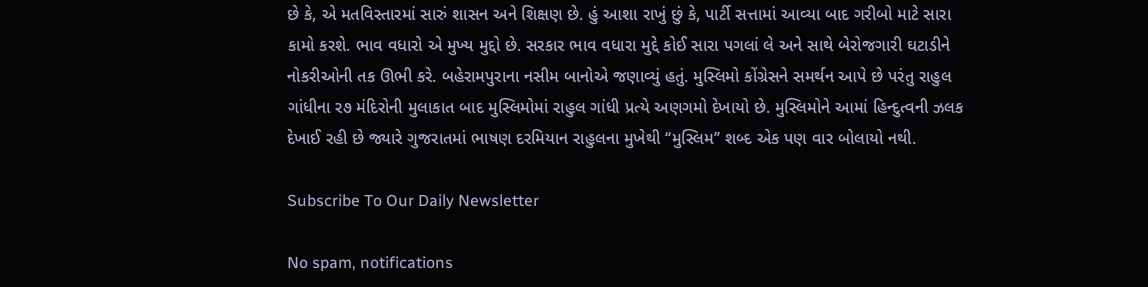છે કે, એ મતવિસ્તારમાં સારું શાસન અને શિક્ષણ છે. હું આશા રાખું છું કે, પાર્ટી સત્તામાં આવ્યા બાદ ગરીબો માટે સારા કામો કરશે. ભાવ વધારો એ મુખ્ય મુદ્દો છે. સરકાર ભાવ વધારા મુદ્દે કોઈ સારા પગલાં લે અને સાથે બેરોજગારી ઘટાડીને નોકરીઓની તક ઊભી કરે. બહેરામપુરાના નસીમ બાનોએ જણાવ્યું હતું. મુસ્લિમો કોંગ્રેસને સમર્થન આપે છે પરંતુ રાહુલ ગાંધીના ર૭ મંદિરોની મુલાકાત બાદ મુસ્લિમોમાં રાહુલ ગાંધી પ્રત્યે અણગમો દેખાયો છે. મુસ્લિમોને આમાં હિન્દુત્વની ઝલક દેખાઈ રહી છે જ્યારે ગુજરાતમાં ભાષણ દરમિયાન રાહુલના મુખેથી ‘‘મુસ્લિમ’’ શબ્દ એક પણ વાર બોલાયો નથી.

Subscribe To Our Daily Newsletter

No spam, notifications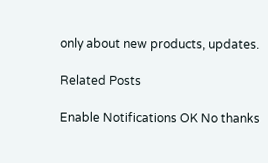only about new products, updates.

Related Posts

Enable Notifications OK No thanks